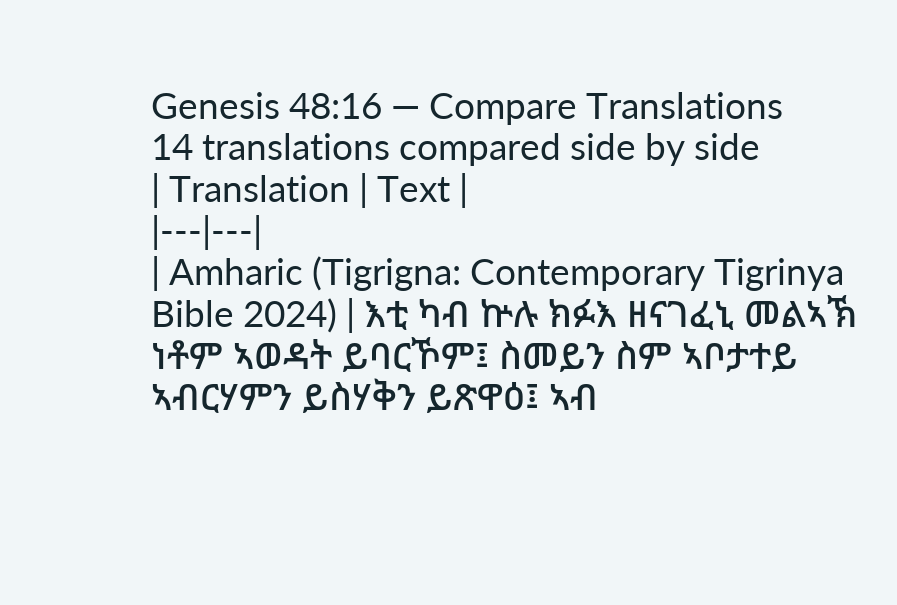Genesis 48:16 — Compare Translations
14 translations compared side by side
| Translation | Text |
|---|---|
| Amharic (Tigrigna: Contemporary Tigrinya Bible 2024) | እቲ ካብ ኵሉ ክፉእ ዘናገፈኒ መልኣኽ ነቶም ኣወዳት ይባርኾም፤ ስመይን ስም ኣቦታተይ ኣብርሃምን ይስሃቅን ይጽዋዕ፤ ኣብ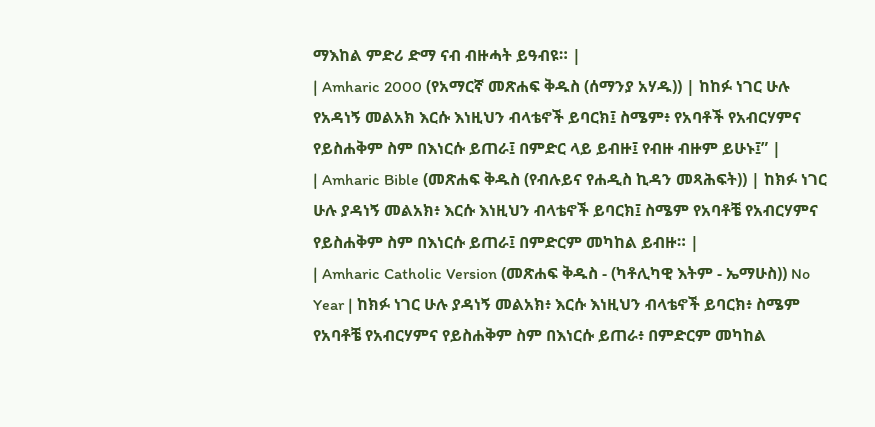ማእከል ምድሪ ድማ ናብ ብዙሓት ይዓብዩ። |
| Amharic 2000 (የአማርኛ መጽሐፍ ቅዱስ (ሰማንያ አሃዱ)) | ከከፉ ነገር ሁሉ የአዳነኝ መልአክ እርሱ እነዚህን ብላቴኖች ይባርክ፤ ስሜም፥ የአባቶች የአብርሃምና የይስሐቅም ስም በእነርሱ ይጠራ፤ በምድር ላይ ይብዙ፤ የብዙ ብዙም ይሁኑ፤” |
| Amharic Bible (መጽሐፍ ቅዱስ (የብሉይና የሐዲስ ኪዳን መጻሕፍት)) | ከክፉ ነገር ሁሉ ያዳነኝ መልአክ፥ እርሱ እነዚህን ብላቴኖች ይባርክ፤ ስሜም የአባቶቼ የአብርሃምና የይስሐቅም ስም በእነርሱ ይጠራ፤ በምድርም መካከል ይብዙ። |
| Amharic Catholic Version (መጽሐፍ ቅዱስ - (ካቶሊካዊ እትም - ኤማሁስ)) No Year | ከክፉ ነገር ሁሉ ያዳነኝ መልአክ፥ እርሱ እነዚህን ብላቴኖች ይባርክ፥ ስሜም የአባቶቼ የአብርሃምና የይስሐቅም ስም በእነርሱ ይጠራ፥ በምድርም መካከል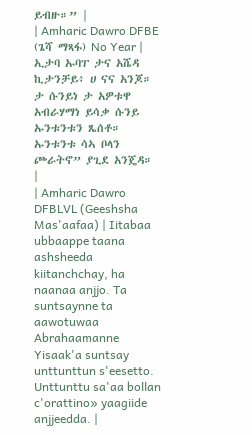ይብዙ።” |
| Amharic Dawro DFBE (ጌሻ ማጻፋ) No Year | ኢታባ ኡባፐ ታና አሼዳ ኪታንቻይ፥ ሀ ናና አንጆ። ታ ሱንይነ ታ አዎቱዋ አብራሃማነ ይሳቃ ሱንይ ኡንቱንቱን ጼሰቶ። ኡንቱንቱ ሳኣ ቦላን ጮራትኖ” ያጊደ አንጄዳ። |
| Amharic Dawro DFBLVL (Geeshsha Mas'aafaa) | Iitabaa ubbaappe taana ashsheeda kiitanchchay, ha naanaa anjjo. Ta suntsaynne ta aawotuwaa Abrahaamanne Yisaak'a suntsay unttunttun s'eesetto. Unttunttu sa'aa bollan c'orattino» yaagiide anjjeedda. |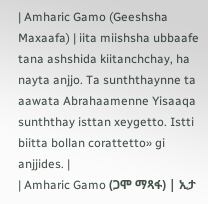| Amharic Gamo (Geeshsha Maxaafa) | iita miishsha ubbaafe tana ashshida kiitanchchay, ha nayta anjjo. Ta sunththaynne ta aawata Abrahaamenne Yisaaqa sunththay isttan xeygetto. Istti biitta bollan corattetto» gi anjjides. |
| Amharic Gamo (ጋሞ ማጻፋ) | ኢታ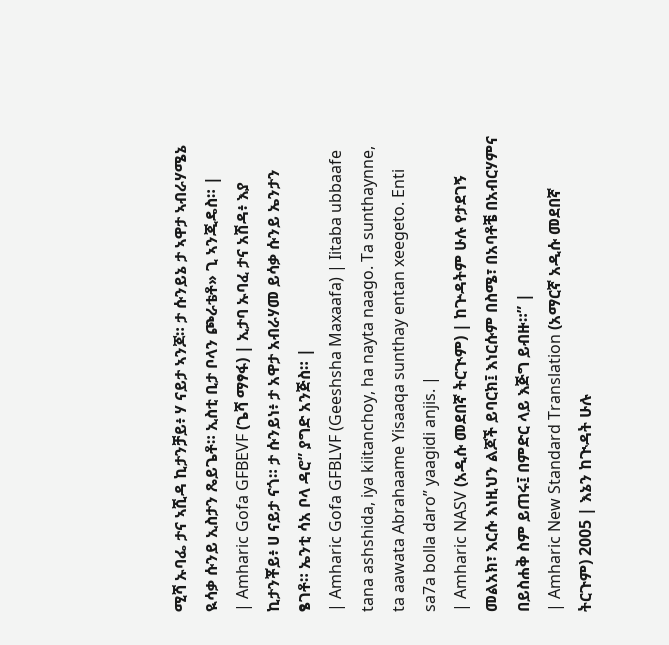ሚሻ ኡባፌ ታና ኣሺዳ ኪታንቻይ፥ ሃ ናይታ ኣንጆ። ታ ሱንይኔ ታ ኣዋታ ኣብራሃሜኔ ዪሳቃ ሱንይ ኢስታን ጼይጌቶ። ኢስቲ ቢታ ቦላን ጮራቴቶ» ጊ ኣንጂዴስ። |
| Amharic Gofa GFBEVF (ጌሻ ማፃፋ) | ኢታባ ኡባፈ ታና አሽዳ፥ እያ ኪታንቾይ፥ ሀ ናይታ ናጎ። ታ ሱንይነ፥ ታ አዋታ አብራሃመ ይሳቃ ሱንይ ኤንታን ፄገቶ። ኤንቲ ሳአ ቦላ ዳሮ” ያግድ አንጅስ። |
| Amharic Gofa GFBLVF (Geeshsha Maxaafa) | Iitaba ubbaafe tana ashshida, iya kiitanchoy, ha nayta naago. Ta sunthaynne, ta aawata Abrahaame Yisaaqa sunthay entan xeegeto. Enti sa7a bolla daro” yaagidi anjis. |
| Amharic NASV (አዲሱ መደበኛ ትርጒም) | ከጕዳትም ሁሉ የታደገኝ መልአክ፣ እርሱ እነዚህን ልጆች ይባርክ፤ እነርሱም በስሜ፣ በአባቶቼ በአብርሃምና በይስሐቅ ስም ይጠሩ፤ በምድር ላይ እጅግ ይብዙ።” |
| Amharic New Standard Translation (አማርኛ አዲሱ መደበኛ ትርጉም) 2005 | እኔን ከጒዳት ሁሉ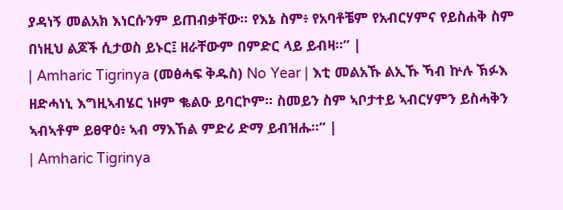ያዳነኝ መልአክ እነርሱንም ይጠብቃቸው። የእኔ ስም፥ የአባቶቼም የአብርሃምና የይስሐቅ ስም በነዚህ ልጆች ሲታወስ ይኑር፤ ዘራቸውም በምድር ላይ ይብዛ።” |
| Amharic Tigrinya (መፅሓፍ ቅዱስ) No Year | እቲ መልአኹ ልኢኹ ኻብ ኵሉ ኽፉእ ዘድሓነኒ እግዚኣብሄር ነዞም ቈልዑ ይባርኮም። ስመይን ስም ኣቦታተይ ኣብርሃምን ይስሓቅን ኣብኣቶም ይፀዋዕ፥ ኣብ ማእኸል ምድሪ ድማ ይብዝሑ።” |
| Amharic Tigrinya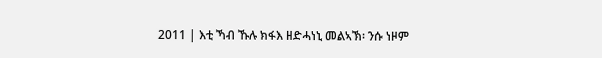2011 | እቲ ኻብ ኹሉ ክፋእ ዘድሓነኒ መልኣኽ፡ ንሱ ነዞም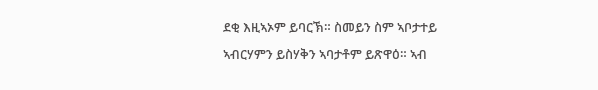ደቂ እዚኣኦም ይባርኽ። ስመይን ስም ኣቦታተይ ኣብርሃምን ይስሃቅን ኣባታቶም ይጽዋዕ። ኣብ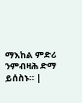ማእከል ምድሪ ንምብዛሕ ድማ ይሰስኑ። |